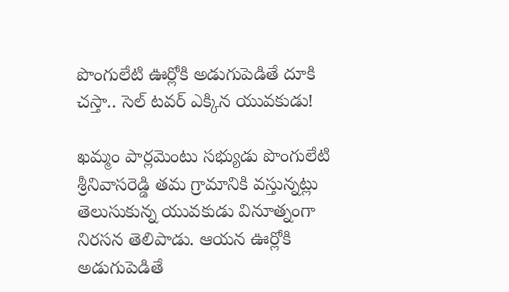పొంగులేటి ఊర్లోకి అడుగుపెడితే దూకి చస్తా.. సెల్ టవర్ ఎక్కిన యువకుడు!

ఖమ్మం పార్లమెంటు సభ్యుడు పొంగులేటి శ్రీనివాసరెడ్డి తమ గ్రామానికి వస్తున్నట్లు తెలుసుకున్న యువకుడు వినూత్నంగా నిరసన తెలిపాడు. ఆయన ఊర్లోకి అడుగుపెడితే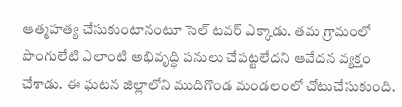ఆత్మహత్య చేసుకుంటానంటూ సెల్ టవర్ ఎక్కాడు. తమ గ్రామంలో పొంగులేటి ఎలాంటి అభివృద్ధి పనులు చేపట్టలేదని ఆవేదన వ్యక్తం చేశాడు. ఈ ఘటన జిల్లాలోని ముదిగొండ మండలంలో చోటుచేసుకుంది.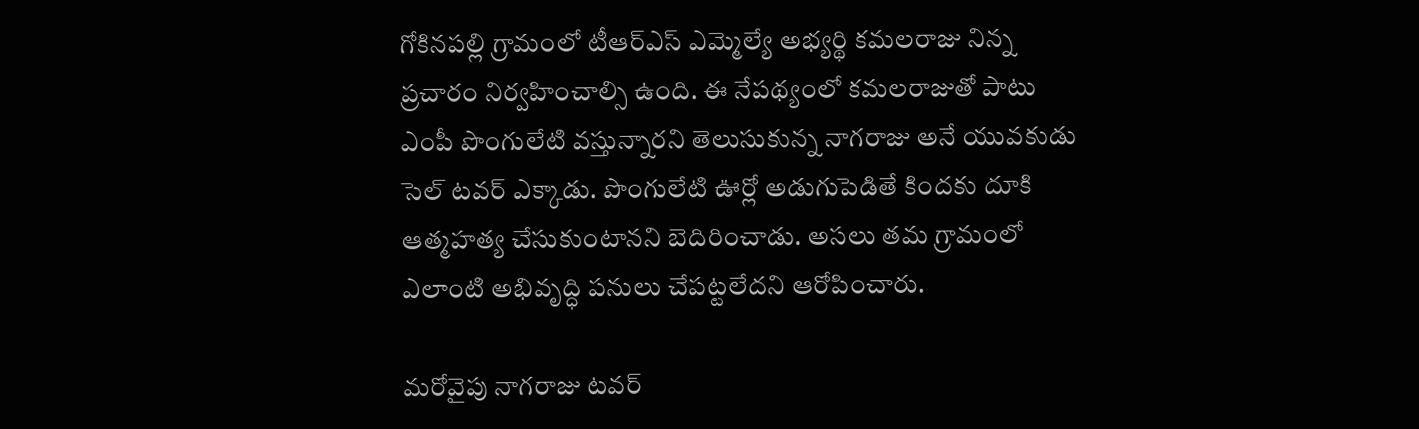గోకినపల్లి గ్రామంలో టీఆర్ఎస్ ఎమ్మెల్యే అభ్యర్థి కమలరాజు నిన్న ప్రచారం నిర్వహించాల్సి ఉంది. ఈ నేపథ్యంలో కమలరాజుతో పాటు ఎంపీ పొంగులేటి వస్తున్నారని తెలుసుకున్న నాగరాజు అనే యువకుడు సెల్ టవర్ ఎక్కాడు. పొంగులేటి ఊర్లో అడుగుపెడితే కిందకు దూకి ఆత్మహత్య చేసుకుంటానని బెదిరించాడు. అసలు తమ గ్రామంలో ఎలాంటి అభివృద్ధి పనులు చేపట్టలేదని ఆరోపించారు.

మరోవైపు నాగరాజు టవర్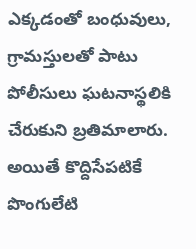ఎక్కడంతో బంధువులు, గ్రామస్తులతో పాటు పోలీసులు ఘటనాస్థలికి చేరుకుని బ్రతిమాలారు. అయితే కొద్దిసేపటికే పొంగులేటి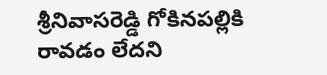శ్రీనివాసరెడ్డి గోకినపల్లికి రావడం లేదని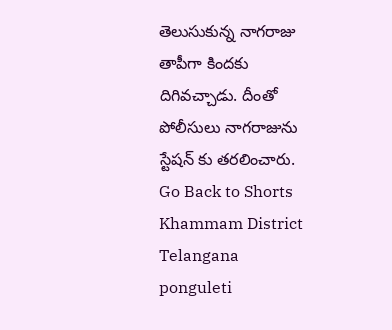తెలుసుకున్న నాగరాజు తాపీగా కిందకు దిగివచ్చాడు. దీంతో పోలీసులు నాగరాజును స్టేషన్ కు తరలించారు.
Go Back to Shorts
Khammam District
Telangana
ponguleti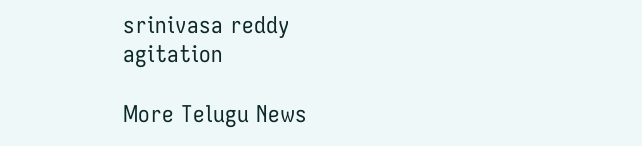srinivasa reddy
agitation

More Telugu News